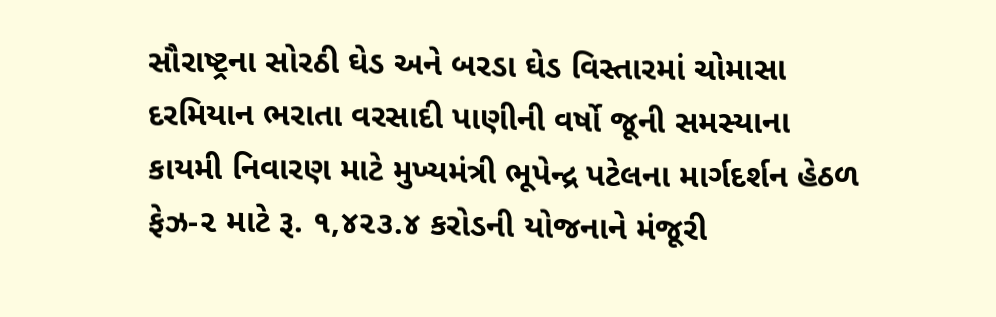સૌરાષ્ટ્રના સોરઠી ઘેડ અને બરડા ઘેડ વિસ્તારમાં ચોમાસા દરમિયાન ભરાતા વરસાદી પાણીની વર્ષો જૂની સમસ્યાના કાયમી નિવારણ માટે મુખ્યમંત્રી ભૂપેન્દ્ર પટેલના માર્ગદર્શન હેઠળ ફેઝ-૨ માટે રૂ. ૧,૪૨૩.૪ કરોડની યોજનાને મંજૂરી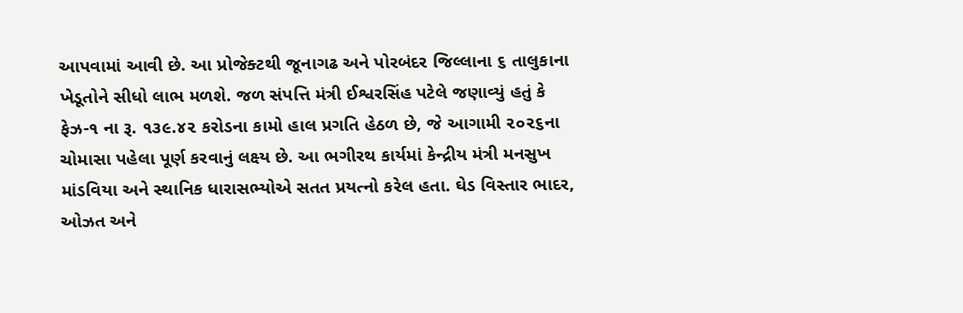આપવામાં આવી છે. આ પ્રોજેક્ટથી જૂનાગઢ અને પોરબંદર જિલ્લાના ૬ તાલુકાના ખેડૂતોને સીધો લાભ મળશે. જળ સંપત્તિ મંત્રી ઈશ્વરસિંહ પટેલે જણાવ્યું હતું કે ફેઝ-૧ ના રૂ. ૧૩૯.૪૨ કરોડના કામો હાલ પ્રગતિ હેઠળ છે, જે આગામી ૨૦૨૬ના ચોમાસા પહેલા પૂર્ણ કરવાનું લક્ષ્ય છે. આ ભગીરથ કાર્યમાં કેન્દ્રીય મંત્રી મનસુખ માંડવિયા અને સ્થાનિક ધારાસભ્યોએ સતત પ્રયત્નો કરેલ હતા. ઘેડ વિસ્તાર ભાદર, ઓઝત અને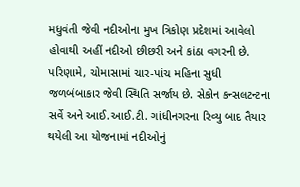મધુવંતી જેવી નદીઓના મુખ ત્રિકોણ પ્રદેશમાં આવેલો હોવાથી અહીં નદીઓ છીછરી અને કાંઠા વગરની છે. પરિણામે, ચોમાસામાં ચાર-પાંચ મહિના સુધી જળબંબાકાર જેવી સ્થિતિ સર્જાય છે. સેકોન કન્સલટન્ટના સર્વે અને આઈ.આઈ.ટી. ગાંધીનગરના રિવ્યુ બાદ તૈયાર થયેલી આ યોજનામાં નદીઓનું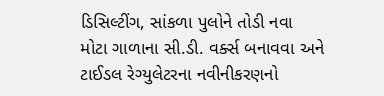ડિસિલ્ટીંગ, સાંકળા પુલોને તોડી નવા મોટા ગાળાના સી.ડી. વર્ક્સ બનાવવા અને ટાઈડલ રેગ્યુલેટરના નવીનીકરણનો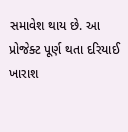સમાવેશ થાય છે. આ પ્રોજેક્ટ પૂર્ણ થતા દરિયાઈ ખારાશ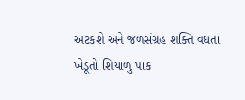અટકશે અને જળસંગ્રહ શક્તિ વધતા ખેડૂતો શિયાળુ પાક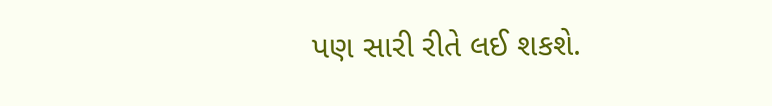પણ સારી રીતે લઈ શકશે.